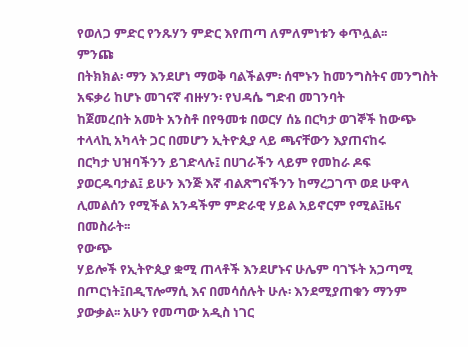የወለጋ ምድር የንጹሃን ምድር እየጠጣ ለምለምነቱን ቀጥሏል፡፡
ምንጩ
በትክክል፡ ማን እንደሆነ ማወቅ ባልችልም፡ ሰሞኑን ከመንግስትና መንግስት አፍቃሪ ከሆኑ መገናኛ ብዙሃን፡ የህዳሴ ግድብ መገንባት
ከጀመረበት አመት አንስቶ በየዓመቱ በወርሃ ሰኔ በርካታ ወገኞች ከውጭ ተላላኪ አካላት ጋር በመሆን ኢትዮጲያ ላይ ጫናቸውን እያጠናከሩ
በርካታ ህዝባችንን ይገድላሉ፤ በሀገራችን ላይም የመከራ ዶፍ ያወርዱባታል፤ ይሁን እንጅ እኛ ብልጽግናችንን ከማረጋገጥ ወደ ሁዋላ
ሊመልሰን የሚችል አንዳችም ምድራዊ ሃይል አይኖርም የሚል፤ዜና በመስራት፡፡
የውጭ
ሃይሎች የኢትዮጲያ ቋሚ ጠላቶች እንደሆኑና ሁሌም ባገኙት አጋጣሚ በጦርነት፤በዲፕሎማሲ እና በመሳሰሉት ሁሉ፡ እንደሚያጠቁን ማንም
ያውቃል፡፡ አሁን የመጣው አዲስ ነገር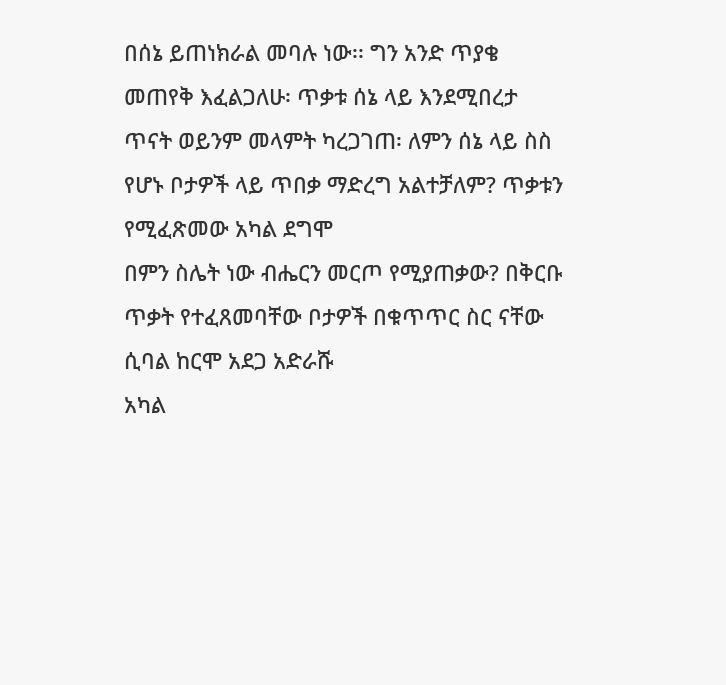በሰኔ ይጠነክራል መባሉ ነው፡፡ ግን አንድ ጥያቄ መጠየቅ እፈልጋለሁ፡ ጥቃቱ ሰኔ ላይ እንደሚበረታ
ጥናት ወይንም መላምት ካረጋገጠ፡ ለምን ሰኔ ላይ ስስ የሆኑ ቦታዎች ላይ ጥበቃ ማድረግ አልተቻለም? ጥቃቱን የሚፈጽመው አካል ደግሞ
በምን ስሌት ነው ብሔርን መርጦ የሚያጠቃው? በቅርቡ ጥቃት የተፈጸመባቸው ቦታዎች በቁጥጥር ስር ናቸው ሲባል ከርሞ አደጋ አድራሹ
አካል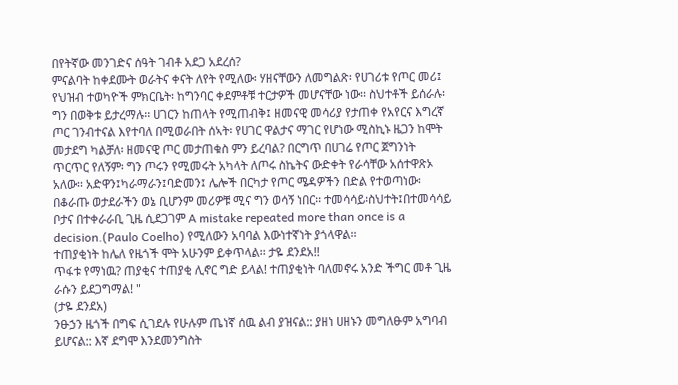በየትኛው መንገድና ሰዓት ገብቶ አደጋ አደረሰ?
ምናልባት ከቀደሙት ወራትና ቀናት ለየት የሚለው፡ ሃዘናቸውን ለመግልጽ፡ የሀገሪቱ የጦር መሪ፤ የህዝብ ተወካዮች ምክርቤት፡ ከግንባር ቀደምቶቹ ተርታዎች መሆናቸው ነው፡፡ ስህተቶች ይሰራሉ፡ ግን በወቅቱ ይታረማሉ፡፡ ሀገርን ከጠላት የሚጠብቅ፤ ዘመናዊ መሳሪያ የታጠቀ የአየርና እግረኛ ጦር ገንብተናል እየተባለ በሚወራበት ሰኣት፡ የሀገር ዋልታና ማገር የሆነው ሚስኪኑ ዜጋን ከሞት መታደግ ካልቻለ፡ ዘመናዊ ጦር መታጠቁስ ምን ይረባል? በርግጥ በሀገሬ የጦር ጀግንነት ጥርጥር የለኝም፡ ግን ጦሩን የሚመሩት አካላት ለጦሩ ስኬትና ውድቀት የራሳቸው አሰተዋጽኦ አለው፡፡ አድዋን፤ካራማራን፤ባድመን፤ ሌሎች በርካታ የጦር ሜዳዎችን በድል የተወጣነው፡ በቆራጡ ወታደራችን ወኔ ቢሆንም መሪዎቹ ሚና ግን ወሳኝ ነበር፡፡ ተመሳሳይ፡ስህተት፤በተመሳሳይ ቦታና በተቀራራቢ ጊዜ ሲደጋገም A mistake repeated more than once is a decision.(Paulo Coelho) የሚለውን አባባል እውነተኛነት ያጎላዋል፡፡
ተጠያቂነት ከሌለ የዜጎች ሞት አሁንም ይቀጥላል፡፡ ታዬ ደንደአ!!
ጥፋቱ የማነዉ? ጠያቂና ተጠያቂ ሊኖር ግድ ይላል! ተጠያቂነት ባለመኖሩ አንድ ችግር መቶ ጊዜ ራሱን ይደጋግማል! "
(ታዬ ደንደአ)
ንፁኃን ዜጎች በግፍ ሲገደሉ የሁሉም ጤነኛ ሰዉ ልብ ያዝናል:: ያዘነ ሀዘኑን መግለፁም አግባብ ይሆናል:: እኛ ደግሞ እንደመንግስት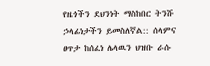የዜጎችን ደህንነት ማስከበር ትንሹ ኃላፊነታችን ይመስለኛል:: ሰላምና ፀጥታ ከሰፈነ ሌላዉን ህዝቡ ራሱ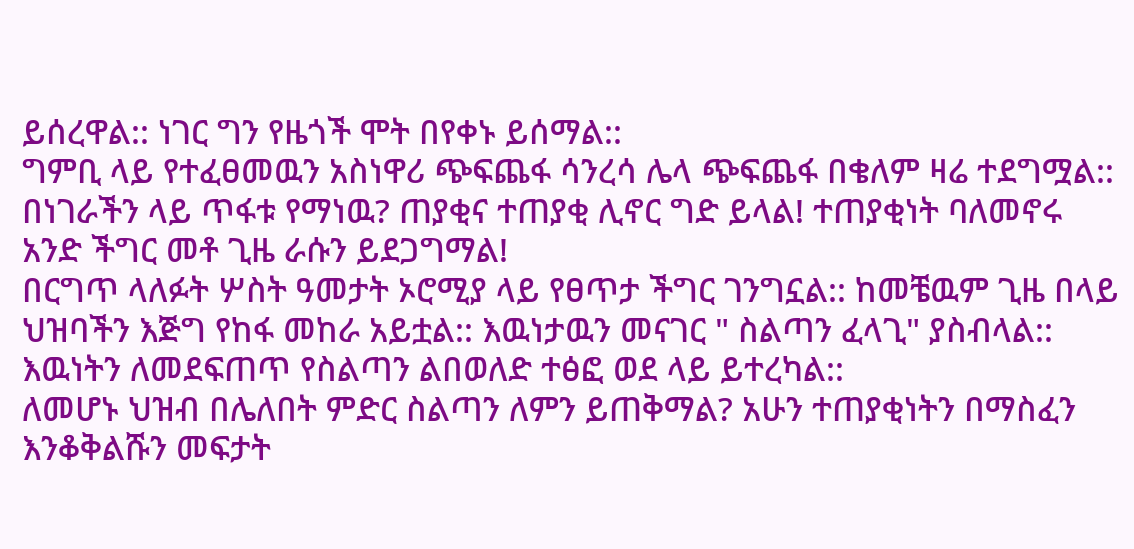ይሰረዋል:: ነገር ግን የዜጎች ሞት በየቀኑ ይሰማል::
ግምቢ ላይ የተፈፀመዉን አስነዋሪ ጭፍጨፋ ሳንረሳ ሌላ ጭፍጨፋ በቄለም ዛሬ ተደግሟል:: በነገራችን ላይ ጥፋቱ የማነዉ? ጠያቂና ተጠያቂ ሊኖር ግድ ይላል! ተጠያቂነት ባለመኖሩ አንድ ችግር መቶ ጊዜ ራሱን ይደጋግማል!
በርግጥ ላለፉት ሦስት ዓመታት ኦሮሚያ ላይ የፀጥታ ችግር ገንግኗል:: ከመቼዉም ጊዜ በላይ ህዝባችን እጅግ የከፋ መከራ አይቷል:: እዉነታዉን መናገር " ስልጣን ፈላጊ" ያስብላል:: እዉነትን ለመደፍጠጥ የስልጣን ልበወለድ ተፅፎ ወደ ላይ ይተረካል::
ለመሆኑ ህዝብ በሌለበት ምድር ስልጣን ለምን ይጠቅማል? አሁን ተጠያቂነትን በማስፈን እንቆቅልሹን መፍታት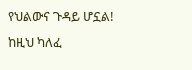የህልውና ጉዳይ ሆኗል! ከዚህ ካለፈ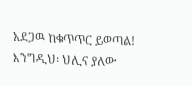አደጋዉ ከቁጥጥር ይወጣል!
እንግዲህ፡ ህሊና ያለው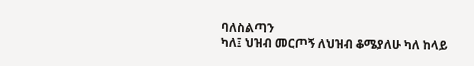ባለስልጣን
ካለ፤ ህዝብ መርጦኝ ለህዝብ ቆሜያለሁ ካለ ከላይ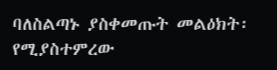ባለስልጣኑ ያስቀመጡት መልዕክት፡ የሚያስተምረው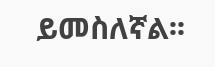ይመስለኛል፡፡